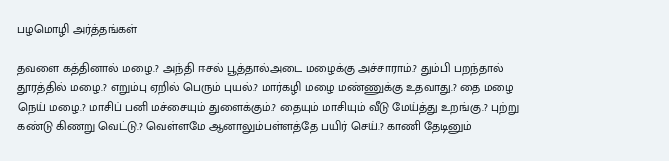பழமொழி அர்த்தங்கள்

தவளை கத்தினால் மழை.? அந்தி ஈசல் பூத்தால்அடை மழைக்கு அச்சாராம்.? தும்பி பறந்தால் தூரத்தில் மழை.? எறும்பு ஏறில் பெரும் புயல்.? மார்கழி மழை மண்ணுக்கு உதவாது.? தை மழை நெய் மழை.? மாசிப் பனி மச்சையும் துளைக்கும்.? தையும் மாசியும் வீடு மேய்த்து உறங்கு.? புற்று கண்டு கிணறு வெட்டு.? வெள்ளமே ஆனாலும்பள்ளத்தே பயிர் செய்.? காணி தேடினும்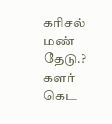கரிசல் மண் தேடு.? களர் கெட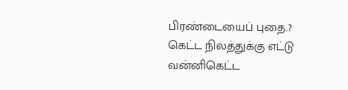பிரண்டையைப் புதை.? கெட்ட நிலத்துக்கு எட்டு வன்னிகெட்ட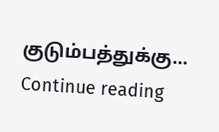குடும்பத்துக்கு… Continue reading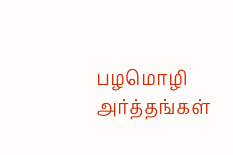பழமொழி அர்த்தங்கள்